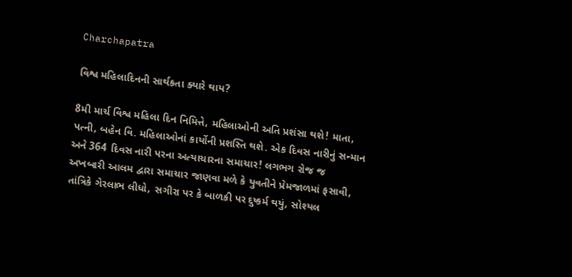Charchapatra

વિશ્વ મહિલાદિનની સાર્થકતા ક્યારે થાય?

8મી માર્ચ વિશ્વ મહિલા દિન નિમિત્તે, મહિલાઓની અતિ પ્રશંસા થશે! માતા, પત્ની, બહેન વિ. મહિલાઓનાં કાર્યોની પ્રશસ્તિ થશે. એક દિવસ નારીનું સન્માન અને 364 દિવસ નારી પરના અત્યાચારના સમાચાર! લગભગ રોજ જ અખબારી આલમ દ્વારા સમાચાર જાણવા મળે કે યુવતીને પ્રેમજાળમાં ફસાવી, તાંત્રિકે ગેરલાભ લીધો, સગીરા પર કે બાળકી પર દુષ્કર્મ થયું, સોશ્યલ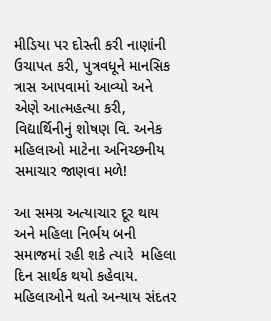મીડિયા પર દોસ્તી કરી નાણાંની ઉચાપત કરી, પુત્રવધૂને માનસિક ત્રાસ આપવામાં આવ્યો અને એણે આત્મહત્યા કરી, વિદ્યાર્થિનીનું શોષણ વિ. અનેક મહિલાઓ માટેના અનિચ્છનીય સમાચાર જાણવા મળે!

આ સમગ્ર અત્યાચાર દૂર થાય અને મહિલા નિર્ભય બની સમાજમાં રહી શકે ત્યારે  મહિલા દિન સાર્થક થયો કહેવાય. મહિલાઓને થતો અન્યાય સંદતર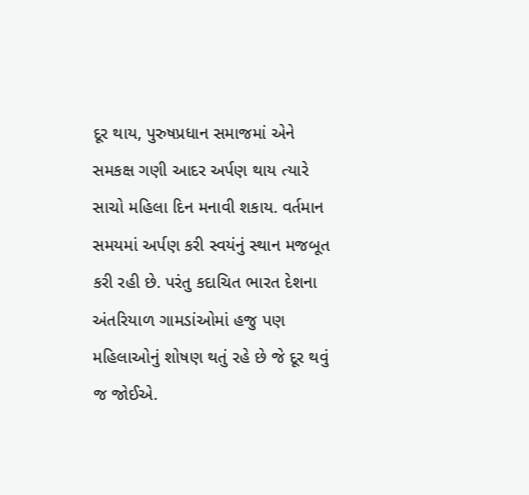દૂર થાય, પુરુષપ્રધાન સમાજમાં એને સમકક્ષ ગણી આદર અર્પણ થાય ત્યારે સાચો મહિલા દિન મનાવી શકાય. વર્તમાન સમયમાં અર્પણ કરી સ્વયંનું સ્થાન મજબૂત કરી રહી છે. પરંતુ કદાચિત ભારત દેશના અંતરિયાળ ગામડાંઓમાં હજુ પણ મહિલાઓનું શોષણ થતું રહે છે જે દૂર થવું જ જોઈએ.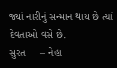જ્યાં નારીનું સન્માન થાય છે ત્યાં દેવતાઓ વસે છે.
સુરત     – નેહા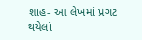શાહ- આ લેખમાં પ્રગટ થયેલાં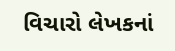વિચારો લેખકનાં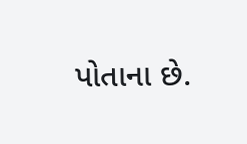પોતાના છે.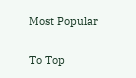Most Popular

To Top